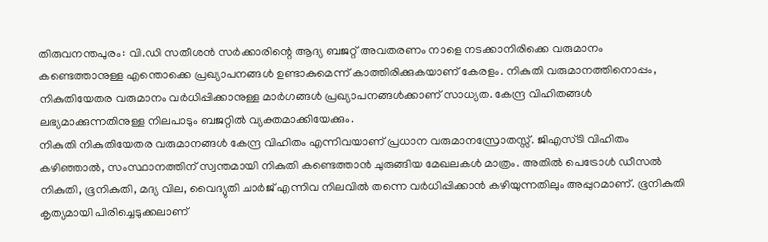തിരുവനന്തപുരം: വി.ഡി സതീശൻ സർക്കാരിന്റെ ആദ്യ ബജറ്റ് അവതരണം നാളെ നടക്കാനിരിക്കെ വരുമാനം കണ്ടെത്താനുള്ള എന്തൊക്കെ പ്രഖ്യാപനങ്ങൾ ഉണ്ടാകുമെന്ന് കാത്തിരിക്കുകയാണ് കേരളം. നികുതി വരുമാനത്തിനൊപ്പം, നികുതിയേതര വരുമാനം വർധിപ്പിക്കാനുള്ള മാർഗങ്ങൾ പ്രഖ്യാപനങ്ങൾക്കാണ് സാധ്യത. കേന്ദ്ര വിഹിതങ്ങൾ ലഭ്യമാക്കുന്നതിനുള്ള നിലപാടും ബജറ്റിൽ വ്യക്തമാക്കിയേക്കും.
നികുതി നികുതിയേതര വരുമാനങ്ങൾ കേന്ദ്ര വിഹിതം എന്നിവയാണ് പ്രധാന വരുമാനസ്രോതസ്സ്. ജിഎസ്ടി വിഹിതം കഴിഞ്ഞാൽ, സംസ്ഥാനത്തിന് സ്വന്തമായി നികുതി കണ്ടെത്താൻ ചുരുങ്ങിയ മേഖലകൾ മാത്രം. അതിൽ പെട്രോൾ ഡീസൽ നികുതി, ഭൂനികുതി, മദ്യ വില, വൈദ്യുതി ചാർജ് എന്നിവ നിലവിൽ തന്നെ വർധിപ്പിക്കാൻ കഴിയുന്നതിലും അപ്പുറമാണ്. ഭൂനികുതി കൃത്യമായി പിരിച്ചെടുക്കലാണ്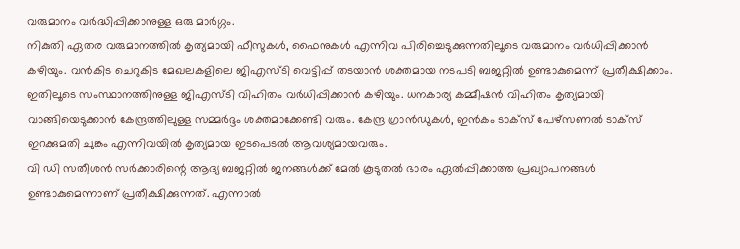വരുമാനം വർദ്ധിപ്പിക്കാനുള്ള ഒരു മാർഗ്ഗം.
നികുതി ഏതര വരുമാനത്തിൽ കൃത്യമായി ഫീസുകൾ, ഫൈനുകൾ എന്നിവ പിരിച്ചെടുക്കുന്നതിലൂടെ വരുമാനം വർധിപ്പിക്കാൻ കഴിയും. വൻകിട ചെറുകിട മേഖലകളിലെ ജിഎസ്ടി വെട്ടിപ്പ് തടയാൻ ശക്തമായ നടപടി ബജറ്റിൽ ഉണ്ടാകുമെന്ന് പ്രതീക്ഷിക്കാം. ഇതിലൂടെ സംസ്ഥാനത്തിനുള്ള ജിഎസ്ടി വിഹിതം വർധിപ്പിക്കാൻ കഴിയും. ധനകാര്യ കമ്മീഷൻ വിഹിതം കൃത്യമായി വാങ്ങിയെടുക്കാൻ കേന്ദ്രത്തിലുള്ള സമ്മർദ്ദം ശക്തമാക്കേണ്ടി വരും. കേന്ദ്ര ഗ്രാൻഡുകൾ, ഇൻകം ടാക്സ് പേഴ്സണൽ ടാക്സ് ഇറക്കുമതി ചുങ്കം എന്നിവയിൽ കൃത്യമായ ഇടപെടൽ ആവശ്യമായവരും.
വി ഡി സതീശൻ സർക്കാരിന്റെ ആദ്യ ബജറ്റിൽ ജനങ്ങൾക്ക് മേൽ കൂടുതൽ ഭാരം ഏൽപ്പിക്കാത്ത പ്രഖ്യാപനങ്ങൾ ഉണ്ടാകുമെന്നാണ് പ്രതീക്ഷിക്കുന്നത്. എന്നാൽ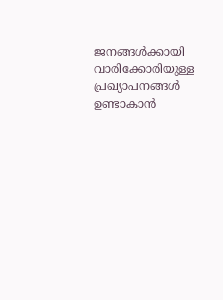ജനങ്ങൾക്കായി വാരിക്കോരിയുള്ള പ്രഖ്യാപനങ്ങൾ ഉണ്ടാകാൻ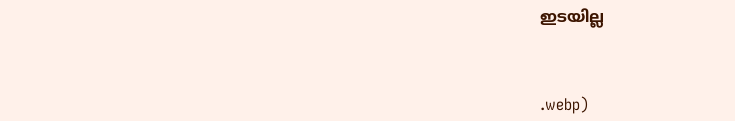ഇടയില്ല



.webp)